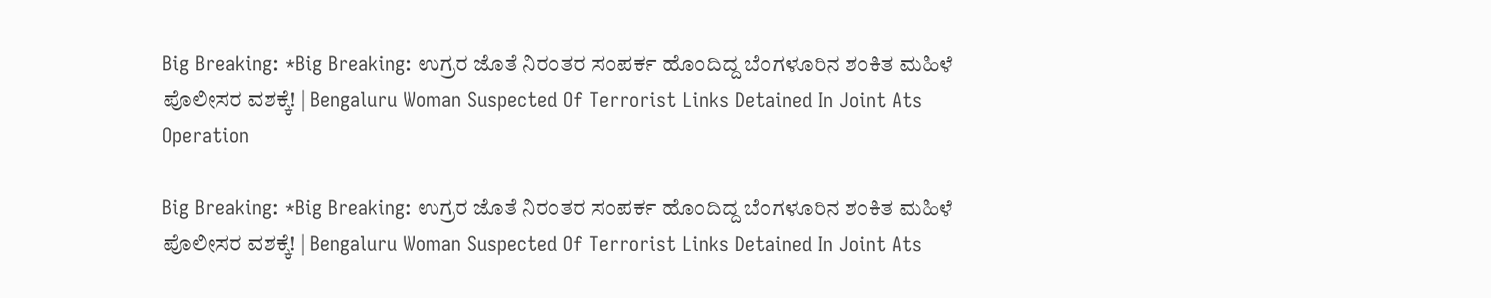Big Breaking: *Big Breaking: ಉಗ್ರರ ಜೊತೆ ನಿರಂತರ ಸಂಪರ್ಕ ಹೊಂದಿದ್ದ ಬೆಂಗಳೂರಿನ ಶಂಕಿತ ಮಹಿಳೆ ಪೊಲೀಸರ ವಶಕ್ಕೆ! | Bengaluru Woman Suspected Of Terrorist Links Detained In Joint Ats Operation

Big Breaking: *Big Breaking: ಉಗ್ರರ ಜೊತೆ ನಿರಂತರ ಸಂಪರ್ಕ ಹೊಂದಿದ್ದ ಬೆಂಗಳೂರಿನ ಶಂಕಿತ ಮಹಿಳೆ ಪೊಲೀಸರ ವಶಕ್ಕೆ! | Bengaluru Woman Suspected Of Terrorist Links Detained In Joint Ats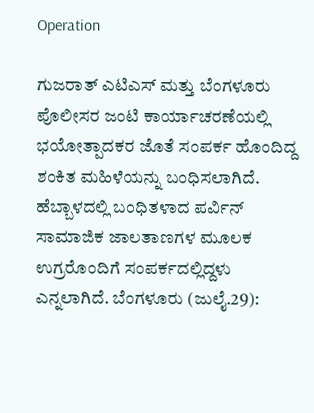Operation

ಗುಜರಾತ್ ಎಟಿಎಸ್ ಮತ್ತು ಬೆಂಗಳೂರು ಪೊಲೀಸರ ಜಂಟಿ ಕಾರ್ಯಾಚರಣೆಯಲ್ಲಿ ಭಯೋತ್ಪಾದಕರ ಜೊತೆ ಸಂಪರ್ಕ ಹೊಂದಿದ್ದ ಶಂಕಿತ ಮಹಿಳೆಯನ್ನು ಬಂಧಿಸಲಾಗಿದೆ. ಹೆಬ್ಬಾಳದಲ್ಲಿ ಬಂಧಿತಳಾದ ಪರ್ವಿನ್ ಸಾಮಾಜಿಕ ಜಾಲತಾಣಗಳ ಮೂಲಕ ಉಗ್ರರೊಂದಿಗೆ ಸಂಪರ್ಕದಲ್ಲಿದ್ದಳು ಎನ್ನಲಾಗಿದೆ. ಬೆಂಗಳೂರು (ಜುಲೈ.29):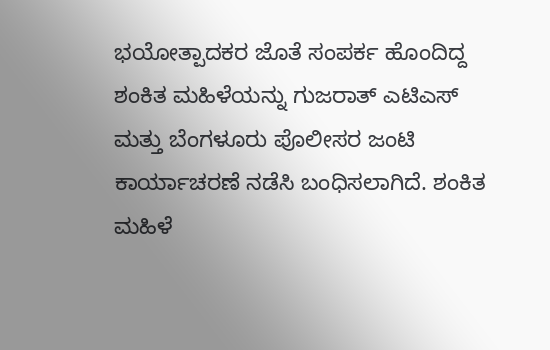ಭಯೋತ್ಪಾದಕರ ಜೊತೆ ಸಂಪರ್ಕ ಹೊಂದಿದ್ದ ಶಂಕಿತ ಮಹಿಳೆಯನ್ನು ಗುಜರಾತ್ ಎಟಿಎಸ್ ಮತ್ತು ಬೆಂಗಳೂರು ಪೊಲೀಸರ ಜಂಟಿ ಕಾರ್ಯಾಚರಣೆ ನಡೆಸಿ ಬಂಧಿಸಲಾಗಿದೆ. ಶಂಕಿತ ಮಹಿಳೆ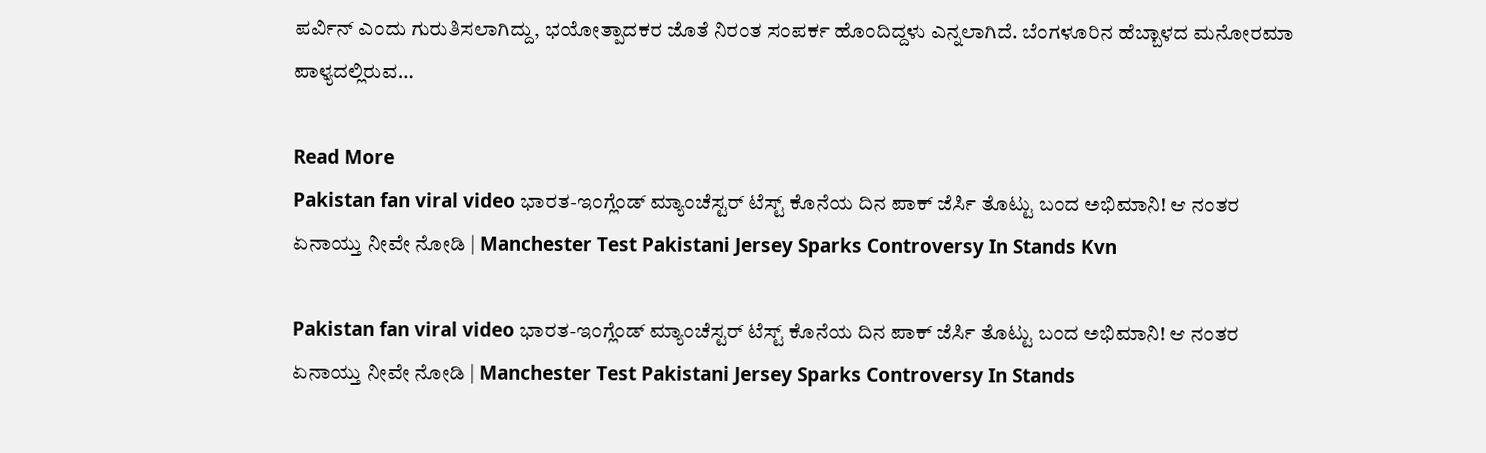ಪರ್ವಿನ್‌ ಎಂದು ಗುರುತಿಸಲಾಗಿದ್ದು, ಭಯೋತ್ಪಾದಕರ ಜೊತೆ ನಿರಂತ ಸಂಪರ್ಕ ಹೊಂದಿದ್ದಳು ಎನ್ನಲಾಗಿದೆ. ಬೆಂಗಳೂರಿನ ಹೆಬ್ಬಾಳದ ಮನೋರಮಾ ಪಾಳ್ಯದಲ್ಲಿರುವ…

Read More
Pakistan fan viral video ಭಾರತ-ಇಂಗ್ಲೆಂಡ್ ಮ್ಯಾಂಚೆಸ್ಟರ್ ಟೆಸ್ಟ್‌ ಕೊನೆಯ ದಿನ ಪಾಕ್ ಜೆರ್ಸಿ ತೊಟ್ಟು ಬಂದ ಅಭಿಮಾನಿ! ಆ ನಂತರ ಏನಾಯ್ತು ನೀವೇ ನೋಡಿ | Manchester Test Pakistani Jersey Sparks Controversy In Stands Kvn

Pakistan fan viral video ಭಾರತ-ಇಂಗ್ಲೆಂಡ್ ಮ್ಯಾಂಚೆಸ್ಟರ್ ಟೆಸ್ಟ್‌ ಕೊನೆಯ ದಿನ ಪಾಕ್ ಜೆರ್ಸಿ ತೊಟ್ಟು ಬಂದ ಅಭಿಮಾನಿ! ಆ ನಂತರ ಏನಾಯ್ತು ನೀವೇ ನೋಡಿ | Manchester Test Pakistani Jersey Sparks Controversy In Stands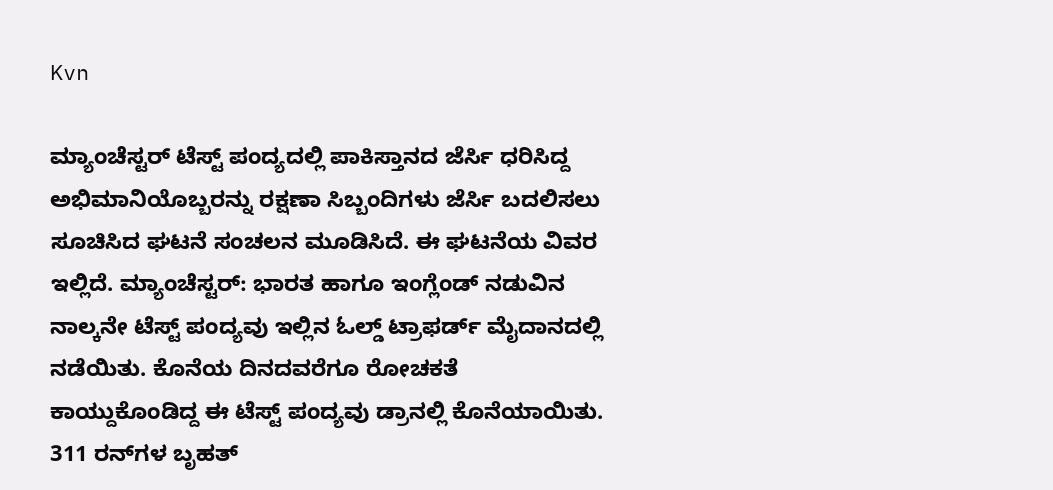Kvn

ಮ್ಯಾಂಚೆಸ್ಟರ್ ಟೆಸ್ಟ್ ಪಂದ್ಯದಲ್ಲಿ ಪಾಕಿಸ್ತಾನದ ಜೆರ್ಸಿ ಧರಿಸಿದ್ದ ಅಭಿಮಾನಿಯೊಬ್ಬರನ್ನು ರಕ್ಷಣಾ ಸಿಬ್ಬಂದಿಗಳು ಜೆರ್ಸಿ ಬದಲಿಸಲು ಸೂಚಿಸಿದ ಘಟನೆ ಸಂಚಲನ ಮೂಡಿಸಿದೆ. ಈ ಘಟನೆಯ ವಿವರ ಇಲ್ಲಿದೆ. ಮ್ಯಾಂಚೆಸ್ಟರ್: ಭಾರತ ಹಾಗೂ ಇಂಗ್ಲೆಂಡ್‌ ನಡುವಿನ ನಾಲ್ಕನೇ ಟೆಸ್ಟ್ ಪಂದ್ಯವು ಇಲ್ಲಿನ ಓಲ್ಡ್‌ ಟ್ರಾಫರ್ಡ್ ಮೈದಾನದಲ್ಲಿ ನಡೆಯಿತು. ಕೊನೆಯ ದಿನದವರೆಗೂ ರೋಚಕತೆ ಕಾಯ್ದುಕೊಂಡಿದ್ದ ಈ ಟೆಸ್ಟ್ ಪಂದ್ಯವು ಡ್ರಾನಲ್ಲಿ ಕೊನೆಯಾಯಿತು. 311 ರನ್‌ಗಳ ಬೃಹತ್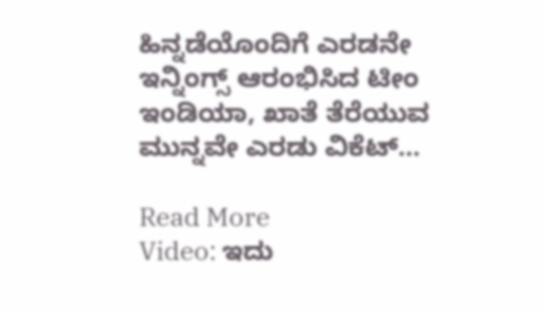ಹಿನ್ನಡೆಯೊಂದಿಗೆ ಎರಡನೇ ಇನ್ನಿಂಗ್ಸ್ ಆರಂಭಿಸಿದ ಟೀಂ ಇಂಡಿಯಾ, ಖಾತೆ ತೆರೆಯುವ ಮುನ್ನವೇ ಎರಡು ವಿಕೆಟ್…

Read More
Video: ಇದು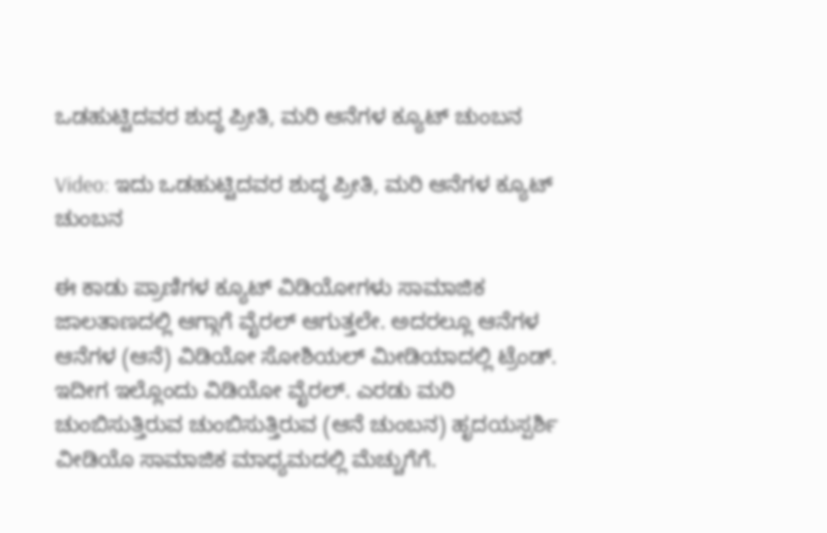ಒಡಹುಟ್ಟಿದವರ ಶುದ್ಧ ಪ್ರೀತಿ, ಮರಿ ಆನೆಗಳ ಕ್ಯೂಟ್ ಚುಂಬನ

Video: ಇದು ಒಡಹುಟ್ಟಿದವರ ಶುದ್ಧ ಪ್ರೀತಿ, ಮರಿ ಆನೆಗಳ ಕ್ಯೂಟ್ ಚುಂಬನ

ಈ ಕಾಡು ಪ್ರಾಣಿಗಳ ಕ್ಯೂಟ್ ವಿಡಿಯೋಗಳು ಸಾಮಾಜಿಕ ಜಾಲತಾಣದಲ್ಲಿ ಆಗ್ಗಾಗೆ ವೈರಲ್ ಆಗುತ್ತಲೇ. ಅದರಲ್ಲೂ ಆನೆಗಳ ಆನೆಗಳ (ಆನೆ) ವಿಡಿಯೋ ಸೋಶಿಯಲ್ ಮೀಡಿಯಾದಲ್ಲಿ ಟ್ರೆಂಡ್. ಇದೀಗ ಇಲ್ಲೊಂದು ವಿಡಿಯೋ ವೈರಲ್. ಎರಡು ಮರಿ ಚುಂಬಿಸುತ್ತಿರುವ ಚುಂಬಿಸುತ್ತಿರುವ (ಆನೆ ಚುಂಬನ) ಹೃದಯಸ್ಪರ್ಶಿ ವೀಡಿಯೊ ಸಾಮಾಜಿಕ ಮಾಧ್ಯಮದಲ್ಲಿ ಮೆಚ್ಚುಗೆಗೆ.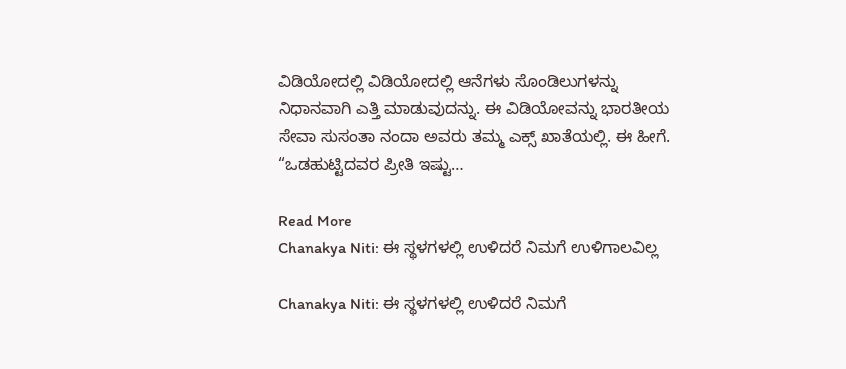ವಿಡಿಯೋದಲ್ಲಿ ವಿಡಿಯೋದಲ್ಲಿ ಆನೆಗಳು ಸೊಂಡಿಲುಗಳನ್ನು ನಿಧಾನವಾಗಿ ಎತ್ತಿ ಮಾಡುವುದನ್ನು. ಈ ವಿಡಿಯೋವನ್ನು ಭಾರತೀಯ ಸೇವಾ ಸುಸಂತಾ ನಂದಾ ಅವರು ತಮ್ಮ ಎಕ್ಸ್ ಖಾತೆಯಲ್ಲಿ. ಈ ಹೀಗೆ. “ಒಡಹುಟ್ಟಿದವರ ಪ್ರೀತಿ ಇಷ್ಟು…

Read More
Chanakya Niti: ಈ ಸ್ಥಳಗಳಲ್ಲಿ ಉಳಿದರೆ ನಿಮಗೆ ಉಳಿಗಾಲವಿಲ್ಲ

Chanakya Niti: ಈ ಸ್ಥಳಗಳಲ್ಲಿ ಉಳಿದರೆ ನಿಮಗೆ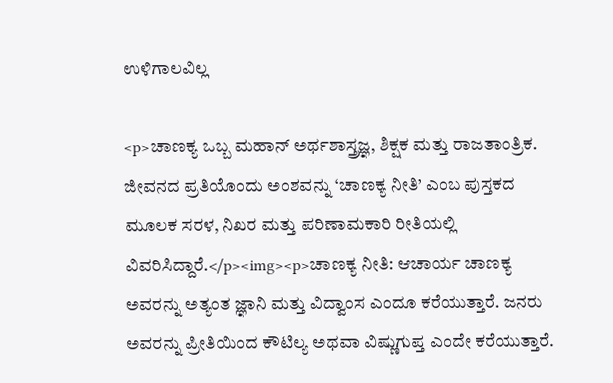ಉಳಿಗಾಲವಿಲ್ಲ

<p>ಚಾಣಕ್ಯ ಒಬ್ಬ ಮಹಾನ್ ಅರ್ಥಶಾಸ್ತ್ರಜ್ಞ, ಶಿಕ್ಷಕ ಮತ್ತು ರಾಜತಾಂತ್ರಿಕ. ಜೀವನದ ಪ್ರತಿಯೊಂದು ಅಂಶವನ್ನು ‘ಚಾಣಕ್ಯ ನೀತಿ’ ಎಂಬ ಪುಸ್ತಕದ ಮೂಲಕ ಸರಳ, ನಿಖರ ಮತ್ತು ಪರಿಣಾಮಕಾರಿ ರೀತಿಯಲ್ಲಿ ವಿವರಿಸಿದ್ದಾರೆ.</p><img><p>ಚಾಣಕ್ಯ ನೀತಿ: ಆಚಾರ್ಯ ಚಾಣಕ್ಯ ಅವರನ್ನು ಅತ್ಯಂತ ಜ್ಞಾನಿ ಮತ್ತು ವಿದ್ವಾಂಸ ಎಂದೂ ಕರೆಯುತ್ತಾರೆ. ಜನರು ಅವರನ್ನು ಪ್ರೀತಿಯಿಂದ ಕೌಟಿಲ್ಯ ಅಥವಾ ವಿಷ್ಣುಗುಪ್ತ ಎಂದೇ ಕರೆಯುತ್ತಾರೆ.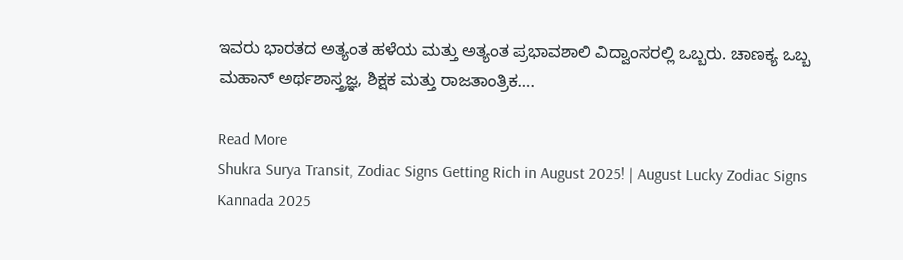ಇವರು ಭಾರತದ ಅತ್ಯಂತ ಹಳೆಯ ಮತ್ತು ಅತ್ಯಂತ ಪ್ರಭಾವಶಾಲಿ ವಿದ್ವಾಂಸರಲ್ಲಿ ಒಬ್ಬರು. ಚಾಣಕ್ಯ ಒಬ್ಬ ಮಹಾನ್ ಅರ್ಥಶಾಸ್ತ್ರಜ್ಞ, ಶಿಕ್ಷಕ ಮತ್ತು ರಾಜತಾಂತ್ರಿಕ….

Read More
Shukra Surya Transit, Zodiac Signs Getting Rich in August 2025! | August Lucky Zodiac Signs Kannada 2025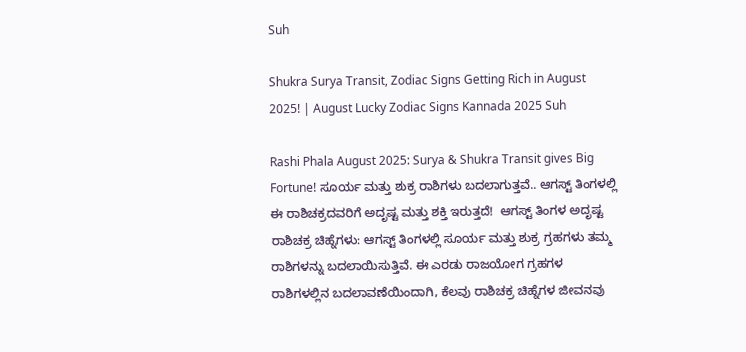Suh

Shukra Surya Transit, Zodiac Signs Getting Rich in August 2025! | August Lucky Zodiac Signs Kannada 2025 Suh

Rashi Phala August 2025: Surya & Shukra Transit gives Big Fortune! ಸೂರ್ಯ ಮತ್ತು ಶುಕ್ರ ರಾಶಿಗಳು ಬದಲಾಗುತ್ತವೆ.. ಆಗಸ್ಟ್ ತಿಂಗಳಲ್ಲಿ ಈ ರಾಶಿಚಕ್ರದವರಿಗೆ ಅದೃಷ್ಟ ಮತ್ತು ಶಕ್ತಿ ಇರುತ್ತದೆ!  ಆಗಸ್ಟ್ ತಿಂಗಳ ಅದೃಷ್ಟ ರಾಶಿಚಕ್ರ ಚಿಹ್ನೆಗಳು: ಆಗಸ್ಟ್ ತಿಂಗಳಲ್ಲಿ ಸೂರ್ಯ ಮತ್ತು ಶುಕ್ರ ಗ್ರಹಗಳು ತಮ್ಮ ರಾಶಿಗಳನ್ನು ಬದಲಾಯಿಸುತ್ತಿವೆ. ಈ ಎರಡು ರಾಜಯೋಗ ಗ್ರಹಗಳ ರಾಶಿಗಳಲ್ಲಿನ ಬದಲಾವಣೆಯಿಂದಾಗಿ, ಕೆಲವು ರಾಶಿಚಕ್ರ ಚಿಹ್ನೆಗಳ ಜೀವನವು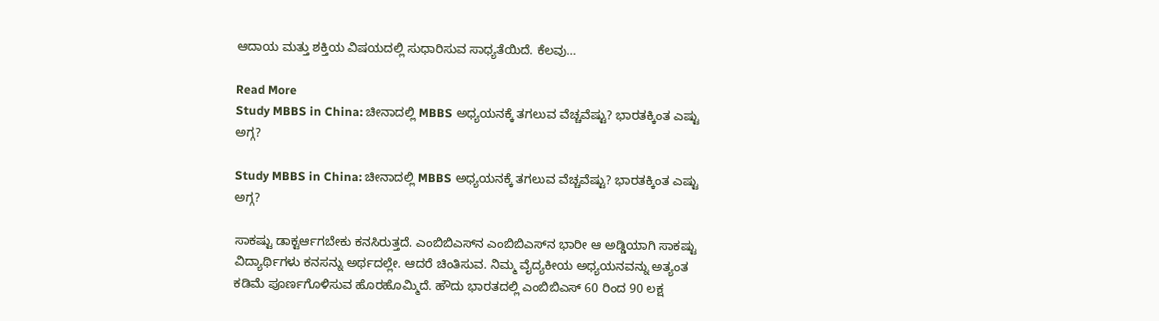ಆದಾಯ ಮತ್ತು ಶಕ್ತಿಯ ವಿಷಯದಲ್ಲಿ ಸುಧಾರಿಸುವ ಸಾಧ್ಯತೆಯಿದೆ. ಕೆಲವು…

Read More
Study MBBS in China: ಚೀನಾದಲ್ಲಿ MBBS ಅಧ್ಯಯನಕ್ಕೆ ತಗಲುವ ವೆಚ್ಚವೆಷ್ಟು? ಭಾರತಕ್ಕಿಂತ ಎಷ್ಟು ಅಗ್ಗ?

Study MBBS in China: ಚೀನಾದಲ್ಲಿ MBBS ಅಧ್ಯಯನಕ್ಕೆ ತಗಲುವ ವೆಚ್ಚವೆಷ್ಟು? ಭಾರತಕ್ಕಿಂತ ಎಷ್ಟು ಅಗ್ಗ?

ಸಾಕಷ್ಟು ಡಾಕ್ಟರ್ಆಗಬೇಕು ಕನಸಿರುತ್ತದೆ. ಎಂಬಿಬಿಎಸ್‌ನ ಎಂಬಿಬಿಎಸ್‌ನ ಭಾರೀ ಆ ಅಡ್ಡಿಯಾಗಿ ಸಾಕಷ್ಟು ವಿದ್ಯಾರ್ಥಿಗಳು ಕನಸನ್ನು ಅರ್ಥದಲ್ಲೇ. ಆದರೆ ಚಿಂತಿಸುವ. ನಿಮ್ಮ ವೈದ್ಯಕೀಯ ಅಧ್ಯಯನವನ್ನು ಅತ್ಯಂತ ಕಡಿಮೆ ಪೂರ್ಣಗೊಳಿಸುವ ಹೊರಹೊಮ್ಮಿದೆ. ಹೌದು ಭಾರತದಲ್ಲಿ ಎಂಬಿಬಿಎಸ್ 60 ರಿಂದ 90 ಲಕ್ಷ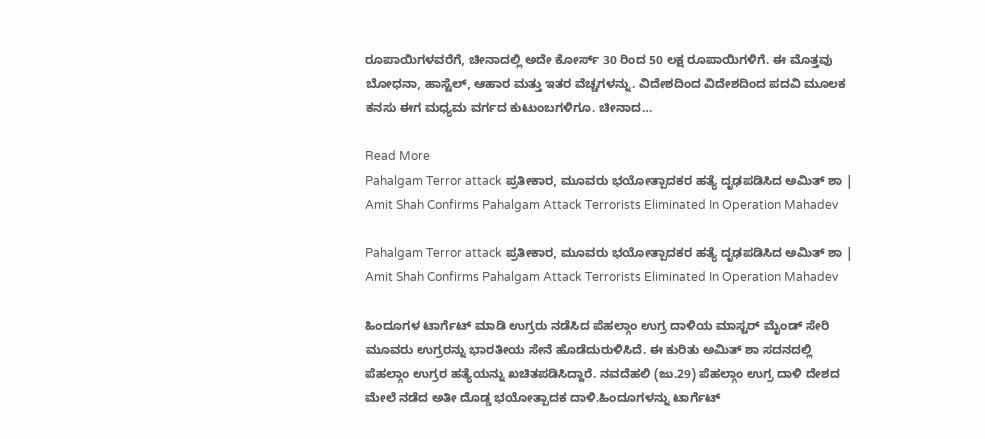ರೂಪಾಯಿಗಳವರೆಗೆ, ಚೀನಾದಲ್ಲಿ ಅದೇ ಕೋರ್ಸ್ 30 ರಿಂದ 50 ಲಕ್ಷ ರೂಪಾಯಿಗಳಿಗೆ. ಈ ಮೊತ್ತವು ಬೋಧನಾ, ಹಾಸ್ಟೆಲ್, ಆಹಾರ ಮತ್ತು ಇತರ ವೆಚ್ಚಗಳನ್ನು. ವಿದೇಶದಿಂದ ವಿದೇಶದಿಂದ ಪದವಿ ಮೂಲಕ ಕನಸು ಈಗ ಮಧ್ಯಮ ವರ್ಗದ ಕುಟುಂಬಗಳಿಗೂ. ಚೀನಾದ…

Read More
Pahalgam Terror attack ಪ್ರತೀಕಾರ, ಮೂವರು ಭಯೋತ್ಪಾದಕರ ಹತ್ಯೆ ದೃಢಪಡಿಸಿದ ಅಮಿತ್ ಶಾ | Amit Shah Confirms Pahalgam Attack Terrorists Eliminated In Operation Mahadev

Pahalgam Terror attack ಪ್ರತೀಕಾರ, ಮೂವರು ಭಯೋತ್ಪಾದಕರ ಹತ್ಯೆ ದೃಢಪಡಿಸಿದ ಅಮಿತ್ ಶಾ | Amit Shah Confirms Pahalgam Attack Terrorists Eliminated In Operation Mahadev

ಹಿಂದೂಗಳ ಟಾರ್ಗೆಟ್ ಮಾಡಿ ಉಗ್ರರು ನಡೆಸಿದ ಪೆಹಲ್ಗಾಂ ಉಗ್ರ ದಾಳಿಯ ಮಾಸ್ಟರ್ ಮೈಂಡ್ ಸೇರಿ ಮೂವರು ಉಗ್ರರನ್ನು ಭಾರತೀಯ ಸೇನೆ ಹೊಡೆದುರುಳಿಸಿದೆ. ಈ ಕುರಿತು ಅಮಿತ್ ಶಾ ಸದನದಲ್ಲಿ ಪೆಹಲ್ಗಾಂ ಉಗ್ರರ ಹತ್ಯೆಯನ್ನು ಖಚಿತಪಡಿಸಿದ್ದಾರೆ. ನವದೆಹಲಿ (ಜು.29) ಪೆಹಲ್ಗಾಂ ಉಗ್ರ ದಾಳಿ ದೇಶದ ಮೇಲೆ ನಡೆದ ಅತೀ ದೊಡ್ಡ ಭಯೋತ್ಪಾದಕ ದಾಳಿ.ಹಿಂದೂಗಳನ್ನು ಟಾರ್ಗೆಟ್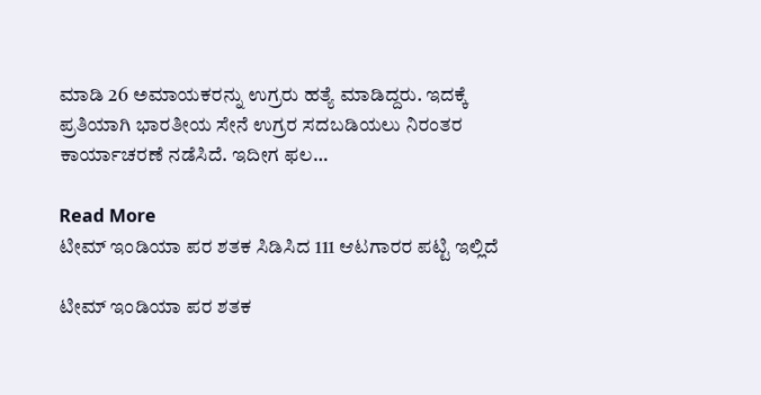ಮಾಡಿ 26 ಅಮಾಯಕರನ್ನು ಉಗ್ರರು ಹತ್ಯೆ ಮಾಡಿದ್ದರು. ಇದಕ್ಕೆ ಪ್ರತಿಯಾಗಿ ಭಾರತೀಯ ಸೇನೆ ಉಗ್ರರ ಸದಬಡಿಯಲು ನಿರಂತರ ಕಾರ್ಯಾಚರಣೆ ನಡೆಸಿದೆ. ಇದೀಗ ಫಲ…

Read More
ಟೀಮ್ ಇಂಡಿಯಾ ಪರ ಶತಕ ಸಿಡಿಸಿದ 111 ಆಟಗಾರರ ಪಟ್ಟಿ ಇಲ್ಲಿದೆ

ಟೀಮ್ ಇಂಡಿಯಾ ಪರ ಶತಕ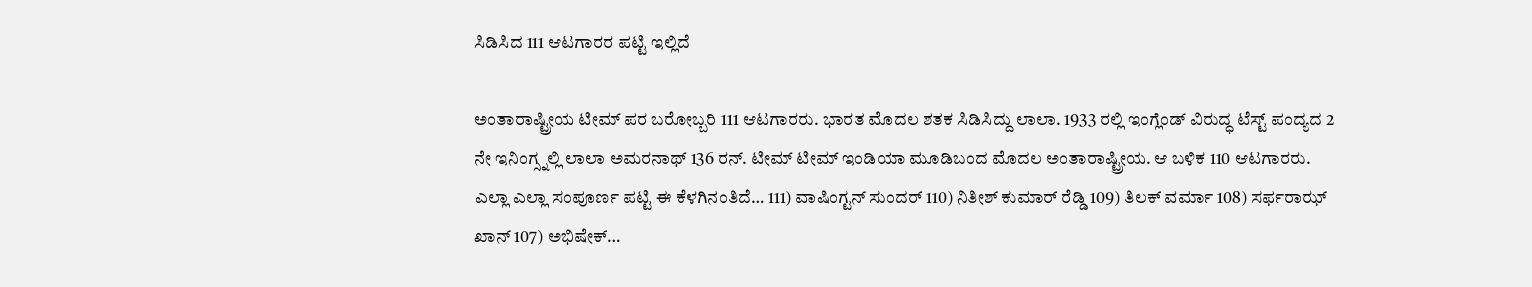ಸಿಡಿಸಿದ 111 ಆಟಗಾರರ ಪಟ್ಟಿ ಇಲ್ಲಿದೆ

ಅಂತಾರಾಷ್ಟ್ರೀಯ ಟೀಮ್ ಪರ ಬರೋಬ್ಬರಿ 111 ಆಟಗಾರರು. ಭಾರತ ಮೊದಲ ಶತಕ ಸಿಡಿಸಿದ್ದು ಲಾಲಾ. 1933 ರಲ್ಲಿ ಇಂಗ್ಲೆಂಡ್ ವಿರುದ್ಧ ಟೆಸ್ಟ್ ಪಂದ್ಯದ 2 ನೇ ಇನಿಂಗ್ಸ್ನಲ್ಲಿ ಲಾಲಾ ಅಮರನಾಥ್ 136 ರನ್. ಟೀಮ್ ಟೀಮ್ ಇಂಡಿಯಾ ಮೂಡಿಬಂದ ಮೊದಲ ಅಂತಾರಾಷ್ಟ್ರೀಯ. ಆ ಬಳಿಕ 110 ಆಟಗಾರರು. ಎಲ್ಲಾ ಎಲ್ಲಾ ಸಂಪೂರ್ಣ ಪಟ್ಟಿ ಈ ಕೆಳಗಿನಂತಿದೆ… 111) ವಾಷಿಂಗ್ಟನ್ ಸುಂದರ್ 110) ನಿತೀಶ್ ಕುಮಾರ್ ರೆಡ್ಡಿ 109) ತಿಲಕ್ ವರ್ಮಾ 108) ಸರ್ಫರಾಝ್ ಖಾನ್ 107) ಅಭಿಷೇಕ್…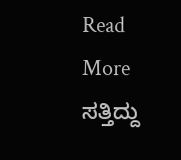Read More
ಸತ್ತಿದ್ದು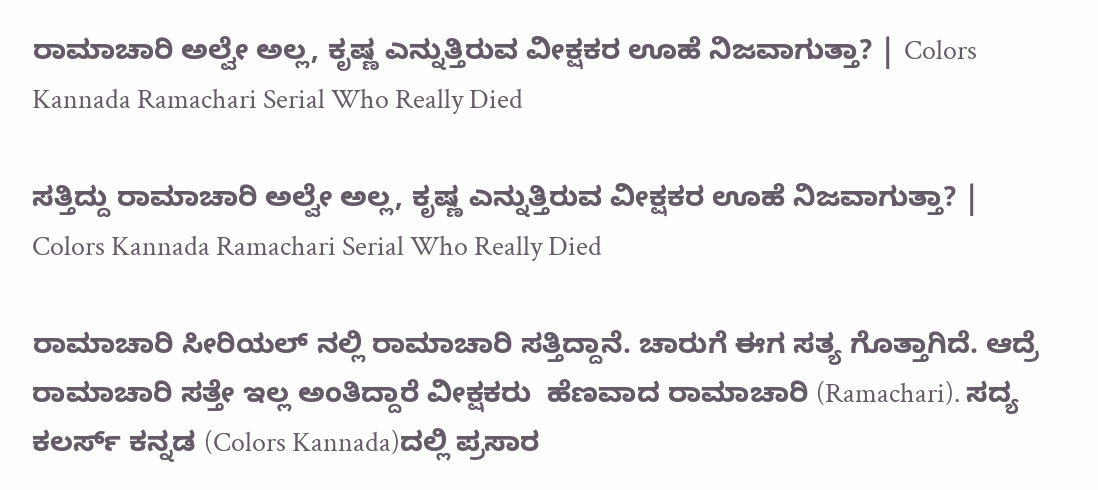ರಾಮಾಚಾರಿ ಅಲ್ವೇ ಅಲ್ಲ, ಕೃಷ್ಣ ಎನ್ನುತ್ತಿರುವ ವೀಕ್ಷಕರ ಊಹೆ ನಿಜವಾಗುತ್ತಾ? | Colors Kannada Ramachari Serial Who Really Died

ಸತ್ತಿದ್ದು ರಾಮಾಚಾರಿ ಅಲ್ವೇ ಅಲ್ಲ, ಕೃಷ್ಣ ಎನ್ನುತ್ತಿರುವ ವೀಕ್ಷಕರ ಊಹೆ ನಿಜವಾಗುತ್ತಾ? | Colors Kannada Ramachari Serial Who Really Died

ರಾಮಾಚಾರಿ ಸೀರಿಯಲ್ ನಲ್ಲಿ ರಾಮಾಚಾರಿ ಸತ್ತಿದ್ದಾನೆ. ಚಾರುಗೆ ಈಗ ಸತ್ಯ ಗೊತ್ತಾಗಿದೆ. ಆದ್ರೆ ರಾಮಾಚಾರಿ ಸತ್ತೇ ಇಲ್ಲ ಅಂತಿದ್ದಾರೆ ವೀಕ್ಷಕರು  ಹೆಣವಾದ ರಾಮಾಚಾರಿ (Ramachari). ಸದ್ಯ ಕಲರ್ಸ್ ಕನ್ನಡ (Colors Kannada)ದಲ್ಲಿ ಪ್ರಸಾರ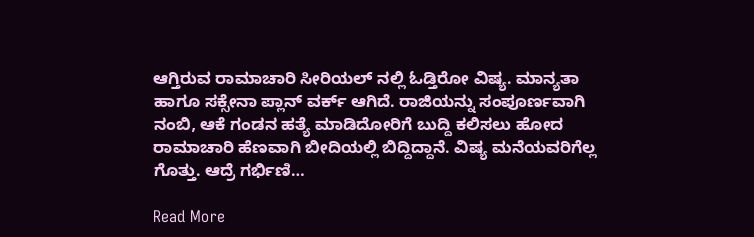ಆಗ್ತಿರುವ ರಾಮಾಚಾರಿ ಸೀರಿಯಲ್ ನಲ್ಲಿ ಓಡ್ತಿರೋ ವಿಷ್ಯ. ಮಾನ್ಯತಾ ಹಾಗೂ ಸಕ್ಸೇನಾ ಪ್ಲಾನ್ ವರ್ಕ್ ಆಗಿದೆ. ರಾಜಿಯನ್ನು ಸಂಪೂರ್ಣವಾಗಿ ನಂಬಿ, ಆಕೆ ಗಂಡನ ಹತ್ಯೆ ಮಾಡಿದೋರಿಗೆ ಬುದ್ದಿ ಕಲಿಸಲು ಹೋದ ರಾಮಾಚಾರಿ ಹೆಣವಾಗಿ ಬೀದಿಯಲ್ಲಿ ಬಿದ್ದಿದ್ದಾನೆ. ವಿಷ್ಯ ಮನೆಯವರಿಗೆಲ್ಲ ಗೊತ್ತು. ಆದ್ರೆ ಗರ್ಭಿಣಿ…

Read More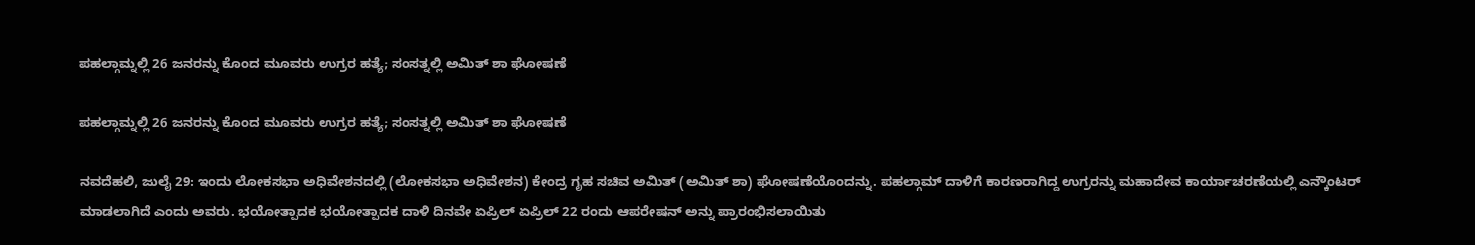ಪಹಲ್ಗಾಮ್ನಲ್ಲಿ 26 ಜನರನ್ನು ಕೊಂದ ಮೂವರು ಉಗ್ರರ ಹತ್ಯೆ; ಸಂಸತ್ನಲ್ಲಿ ಅಮಿತ್ ಶಾ ಘೋಷಣೆ

ಪಹಲ್ಗಾಮ್ನಲ್ಲಿ 26 ಜನರನ್ನು ಕೊಂದ ಮೂವರು ಉಗ್ರರ ಹತ್ಯೆ; ಸಂಸತ್ನಲ್ಲಿ ಅಮಿತ್ ಶಾ ಘೋಷಣೆ

ನವದೆಹಲಿ, ಜುಲೈ 29: ಇಂದು ಲೋಕಸಭಾ ಅಧಿವೇಶನದಲ್ಲಿ (ಲೋಕಸಭಾ ಅಧಿವೇಶನ) ಕೇಂದ್ರ ಗೃಹ ಸಚಿವ ಅಮಿತ್ (ಅಮಿತ್ ಶಾ) ಘೋಷಣೆಯೊಂದನ್ನು. ಪಹಲ್ಗಾಮ್ ದಾಳಿಗೆ ಕಾರಣರಾಗಿದ್ದ ಉಗ್ರರನ್ನು ಮಹಾದೇವ ಕಾರ್ಯಾಚರಣೆಯಲ್ಲಿ ಎನ್ಕೌಂಟರ್ ಮಾಡಲಾಗಿದೆ ಎಂದು ಅವರು. ಭಯೋತ್ಪಾದಕ ಭಯೋತ್ಪಾದಕ ದಾಳಿ ದಿನವೇ ಏಪ್ರಿಲ್ ಏಪ್ರಿಲ್ 22 ರಂದು ಆಪರೇಷನ್ ಅನ್ನು ಪ್ರಾರಂಭಿಸಲಾಯಿತು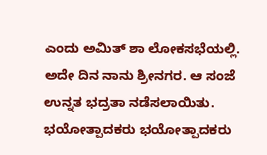ಎಂದು ಅಮಿತ್ ಶಾ ಲೋಕಸಭೆಯಲ್ಲಿ. ಅದೇ ದಿನ ನಾನು ಶ್ರೀನಗರ. ಆ ಸಂಜೆ ಉನ್ನತ ಭದ್ರತಾ ನಡೆಸಲಾಯಿತು. ಭಯೋತ್ಪಾದಕರು ಭಯೋತ್ಪಾದಕರು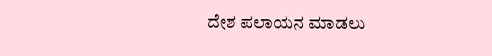ದೇಶ ಪಲಾಯನ ಮಾಡಲು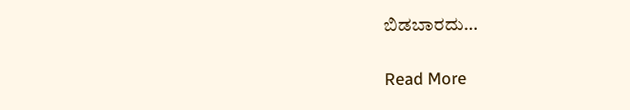ಬಿಡಬಾರದು…

Read More